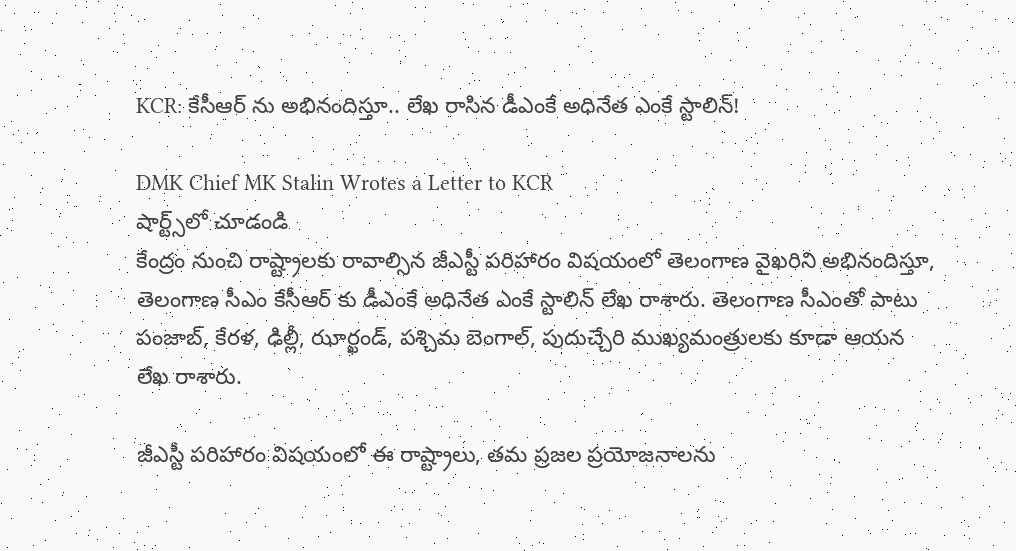KCR: కేసీఆర్ ను అభినందిస్తూ.. లేఖ రాసిన డీఎంకే అధినేత ఎంకే స్టాలిన్!

DMK Chief MK Stalin Wrotes a Letter to KCR
షార్ట్స్‌లో చూడండి
కేంద్రం నుంచి రాష్ట్రాలకు రావాల్సిన జీఎస్టీ పరిహారం విషయంలో తెలంగాణ వైఖరిని అభినందిస్తూ, తెలంగాణ సీఎం కేసీఆర్ కు డీఎంకే అధినేత ఎంకే స్టాలిన్ లేఖ రాశారు. తెలంగాణ సీఎంతో పాటు పంజాబ్, కేరళ, ఢిల్లీ, ఝార్ఖండ్, పశ్చిమ బెంగాల్, పుదుచ్చేరి ముఖ్యమంత్రులకు కూడా ఆయన లేఖ రాశారు.

జీఎస్టీ పరిహారం విషయంలో ఈ రాష్ట్రాలు, తమ ప్రజల ప్రయోజనాలను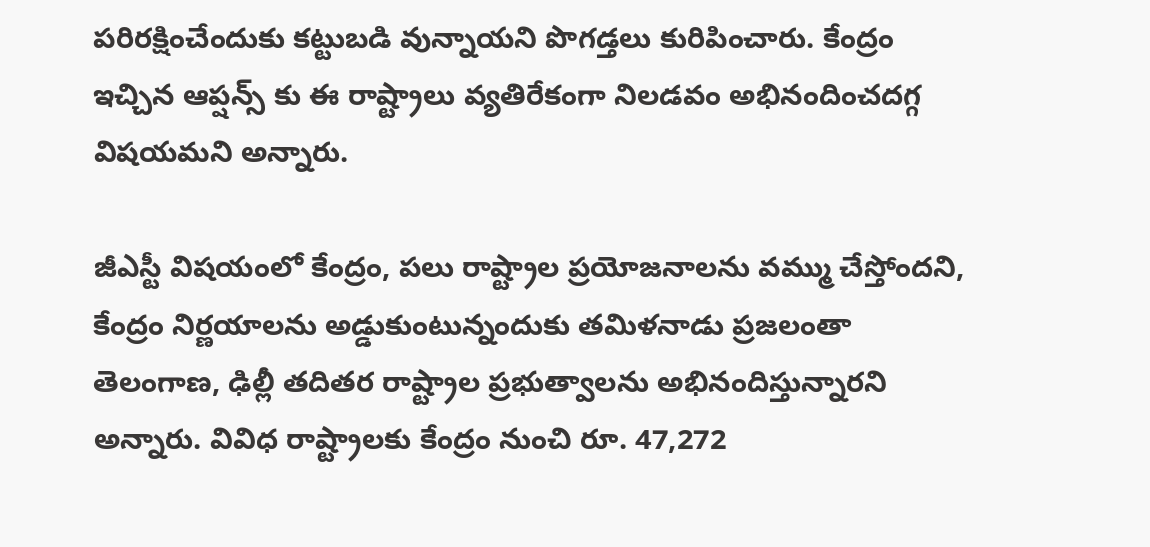పరిరక్షించేందుకు కట్టుబడి వున్నాయని పొగడ్తలు కురిపించారు. కేంద్రం ఇచ్చిన ఆప్షన్స్ కు ఈ రాష్ట్రాలు వ్యతిరేకంగా నిలడవం అభినందించదగ్గ విషయమని అన్నారు.

జీఎస్టీ విషయంలో కేంద్రం, పలు రాష్ట్రాల ప్రయోజనాలను వమ్ము చేస్తోందని, కేంద్రం నిర్ణయాలను అడ్డుకుంటున్నందుకు తమిళనాడు ప్రజలంతా తెలంగాణ, ఢిల్లీ తదితర రాష్ట్రాల ప్రభుత్వాలను అభినందిస్తున్నారని అన్నారు. వివిధ రాష్ట్రాలకు కేంద్రం నుంచి రూ. 47,272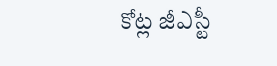కోట్ల జీఎస్టీ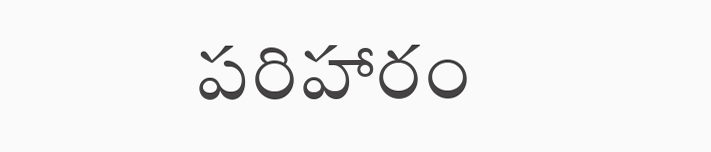పరిహారం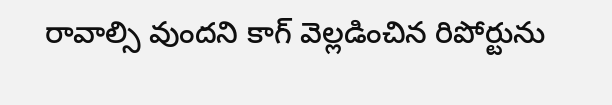రావాల్సి వుందని కాగ్ వెల్లడించిన రిపోర్టును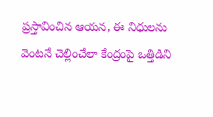ప్రస్తావించిన ఆయన, ఈ నిధులను వెంటనే చెల్లించేలా కేంద్రంపై ఒత్తిడిని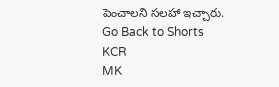పెంచాలని సలహా ఇచ్చారు.
Go Back to Shorts
KCR
MK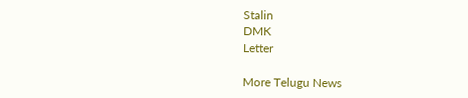Stalin
DMK
Letter

More Telugu News